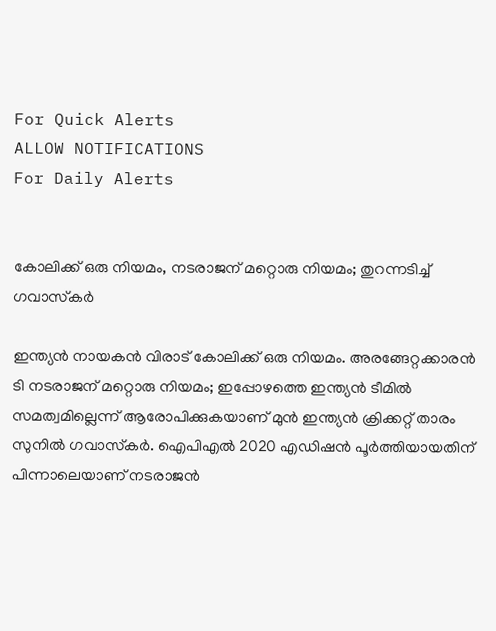For Quick Alerts
ALLOW NOTIFICATIONS
For Daily Alerts


കോലിക്ക് ഒരു നിയമം, നടരാജന് മറ്റൊരു നിയമം; തുറന്നടിച്ച് ഗവാസ്‌കര്‍

ഇന്ത്യന്‍ നായകന്‍ വിരാട് കോലിക്ക് ഒരു നിയമം. അരങ്ങേറ്റക്കാരന്‍ ടി നടരാജന് മറ്റൊരു നിയമം; ഇപ്പോഴത്തെ ഇന്ത്യന്‍ ടീമില്‍ സമത്വമില്ലെന്ന് ആരോപിക്കുകയാണ് മുന്‍ ഇന്ത്യന്‍ ക്രിക്കറ്റ് താരം സുനില്‍ ഗവാസ്‌കര്‍. ഐപിഎല്‍ 2020 എഡിഷന്‍ പൂര്‍ത്തിയായതിന് പിന്നാലെയാണ് നടരാജന്‍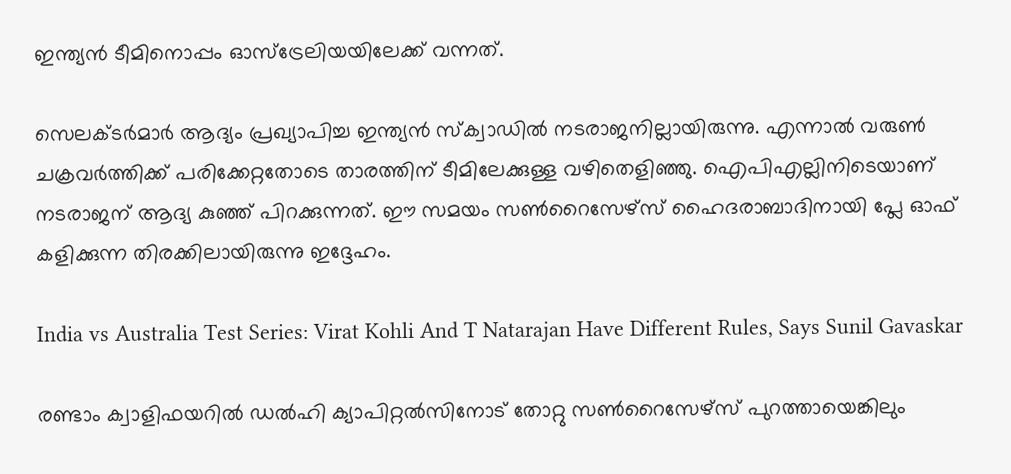ഇന്ത്യന്‍ ടീമിനൊപ്പം ഓസ്‌ട്രേലിയയിലേക്ക് വന്നത്.

സെലക്ടര്‍മാര്‍ ആദ്യം പ്രഖ്യാപിച്ച ഇന്ത്യന്‍ സ്‌ക്വാഡില്‍ നടരാജനില്ലായിരുന്നു. എന്നാല്‍ വരുണ്‍ ചക്രവര്‍ത്തിക്ക് പരിക്കേറ്റതോടെ താരത്തിന് ടീമിലേക്കുള്ള വഴിതെളിഞ്ഞു. ഐപിഎല്ലിനിടെയാണ് നടരാജന് ആദ്യ കുഞ്ഞ് പിറക്കുന്നത്. ഈ സമയം സണ്‍റൈസേഴ്‌സ് ഹൈദരാബാദിനായി പ്ലേ ഓഫ് കളിക്കുന്ന തിരക്കിലായിരുന്നു ഇദ്ദേഹം.

India vs Australia Test Series: Virat Kohli And T Natarajan Have Different Rules, Says Sunil Gavaskar

രണ്ടാം ക്വാളിഫയറില്‍ ഡല്‍ഹി ക്യാപിറ്റല്‍സിനോട് തോറ്റു സണ്‍റൈസേഴ്‌സ് പുറത്തായെങ്കിലും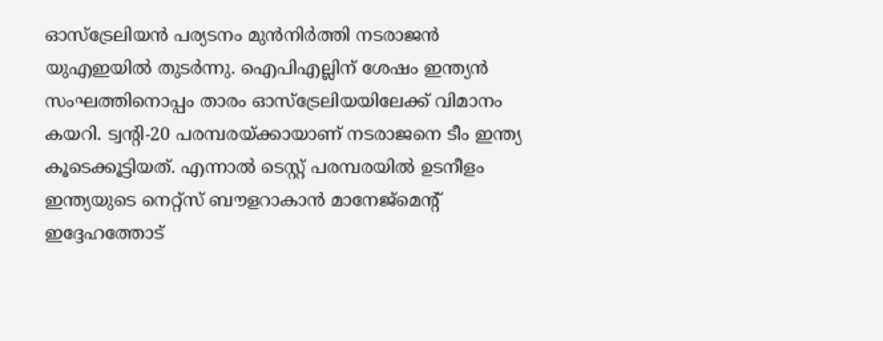ഓസ്‌ട്രേലിയന്‍ പര്യടനം മുന്‍നിര്‍ത്തി നടരാജന്‍ യുഎഇയില്‍ തുടര്‍ന്നു. ഐപിഎല്ലിന് ശേഷം ഇന്ത്യന്‍ സംഘത്തിനൊപ്പം താരം ഓസ്‌ട്രേലിയയിലേക്ക് വിമാനം കയറി. ട്വന്റി-20 പരമ്പരയ്ക്കായാണ് നടരാജനെ ടീം ഇന്ത്യ കൂടെക്കൂട്ടിയത്. എന്നാല്‍ ടെസ്റ്റ് പരമ്പരയില്‍ ഉടനീളം ഇന്ത്യയുടെ നെറ്റ്‌സ് ബൗളറാകാന്‍ മാനേജ്‌മെന്റ് ഇദ്ദേഹത്തോട്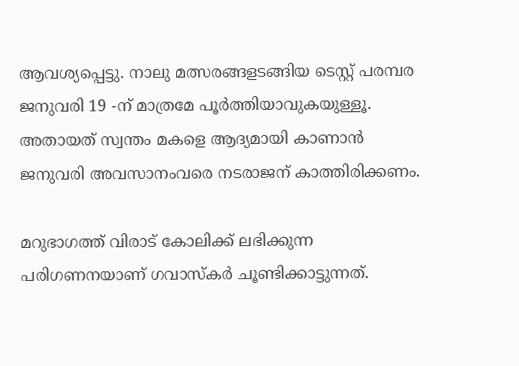ആവശ്യപ്പെട്ടു. നാലു മത്സരങ്ങളടങ്ങിയ ടെസ്റ്റ് പരമ്പര ജനുവരി 19 -ന് മാത്രമേ പൂര്‍ത്തിയാവുകയുള്ളൂ. അതായത് സ്വന്തം മകളെ ആദ്യമായി കാണാന്‍ ജനുവരി അവസാനംവരെ നടരാജന് കാത്തിരിക്കണം.

മറുഭാഗത്ത് വിരാട് കോലിക്ക് ലഭിക്കുന്ന പരിഗണനയാണ് ഗവാസ്‌കര്‍ ചൂണ്ടിക്കാട്ടുന്നത്.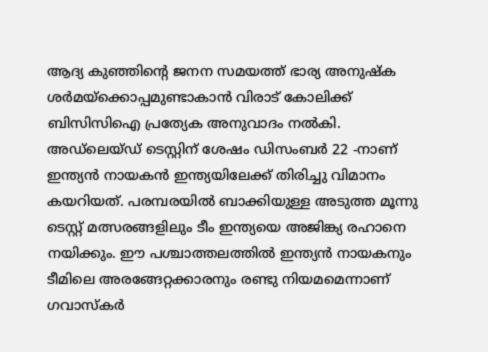ആദ്യ കുഞ്ഞിന്റെ ജനന സമയത്ത് ഭാര്യ അനുഷ്‌ക ശര്‍മയ്‌ക്കൊപ്പമുണ്ടാകാന്‍ വിരാട് കോലിക്ക് ബിസിസിഐ പ്രത്യേക അനുവാദം നല്‍കി. അഡ്‌ലെയ്ഡ് ടെസ്റ്റിന് ശേഷം ഡിസംബര്‍ 22 -നാണ് ഇന്ത്യന്‍ നായകന്‍ ഇന്ത്യയിലേക്ക് തിരിച്ചു വിമാനം കയറിയത്. പരമ്പരയില്‍ ബാക്കിയുള്ള അടുത്ത മൂന്നു ടെസ്റ്റ് മത്സരങ്ങളിലും ടീം ഇന്ത്യയെ അജിങ്ക്യ രഹാനെ നയിക്കും. ഈ പശ്ചാത്തലത്തില്‍ ഇന്ത്യന്‍ നായകനും ടീമിലെ അരങ്ങേറ്റക്കാരനും രണ്ടു നിയമമെന്നാണ് ഗവാസ്‌കര്‍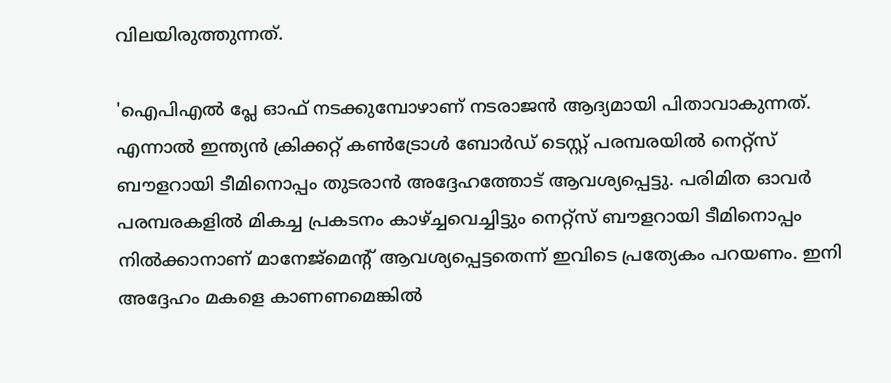വിലയിരുത്തുന്നത്.

'ഐപിഎല്‍ പ്ലേ ഓഫ് നടക്കുമ്പോഴാണ് നടരാജന്‍ ആദ്യമായി പിതാവാകുന്നത്. എന്നാല്‍ ഇന്ത്യന്‍ ക്രിക്കറ്റ് കണ്‍ട്രോള്‍ ബോര്‍ഡ് ടെസ്റ്റ് പരമ്പരയില്‍ നെറ്റ്‌സ് ബൗളറായി ടീമിനൊപ്പം തുടരാന്‍ അദ്ദേഹത്തോട് ആവശ്യപ്പെട്ടു. പരിമിത ഓവര്‍ പരമ്പരകളില്‍ മികച്ച പ്രകടനം കാഴ്ച്ചവെച്ചിട്ടും നെറ്റ്‌സ് ബൗളറായി ടീമിനൊപ്പം നില്‍ക്കാനാണ് മാനേജ്‌മെന്റ് ആവശ്യപ്പെട്ടതെന്ന് ഇവിടെ പ്രത്യേകം പറയണം. ഇനി അദ്ദേഹം മകളെ കാണണമെങ്കില്‍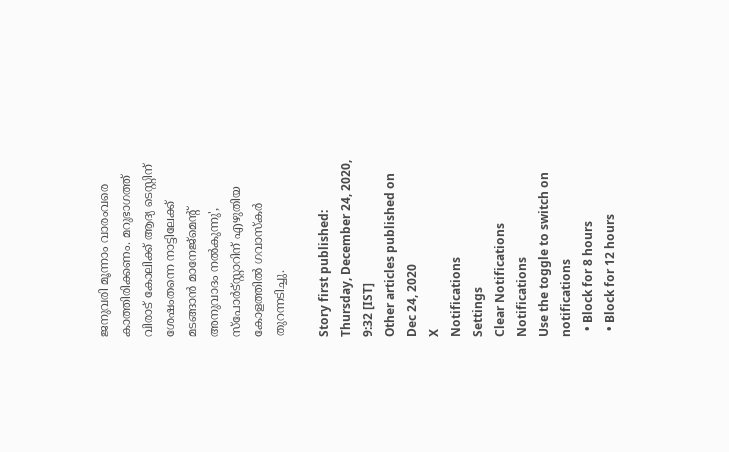ജനുവരി മൂന്നാം വാരംവരെ കാത്തിരിക്കണം. മറുഭാഗത്ത് വിരാട് കോലിക്ക് ആദ്യ ടെസ്റ്റിന് ശേഷംതന്നെ നാട്ടിലേക്ക് മടങ്ങാന്‍ മാനേജ്‌മെന്റ് അനുവാദം നല്‍കുന്നു', സ്‌പോര്‍ട്‌സ്റ്റാറിന് എഴുതിയ കോളത്തില്‍ ഗവാസ്‌കര്‍ തുറന്നടിച്ചു.

Story first published: Thursday, December 24, 2020, 9:32 [IST]
Other articles published on Dec 24, 2020
X
Notifications
Settings
Clear Notifications
Notifications
Use the toggle to switch on notifications
  • Block for 8 hours
  • Block for 12 hours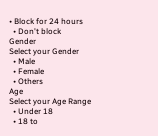• Block for 24 hours
  • Don't block
Gender
Select your Gender
  • Male
  • Female
  • Others
Age
Select your Age Range
  • Under 18
  • 18 to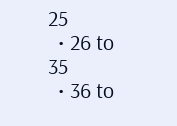25
  • 26 to 35
  • 36 to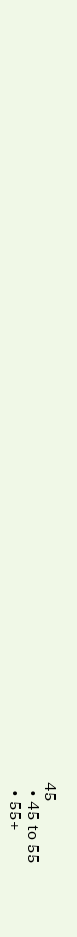45
  • 45 to 55
  • 55+